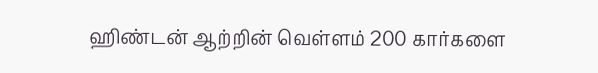ஹிண்டன் ஆற்றின் வெள்ளம் 200 கார்களை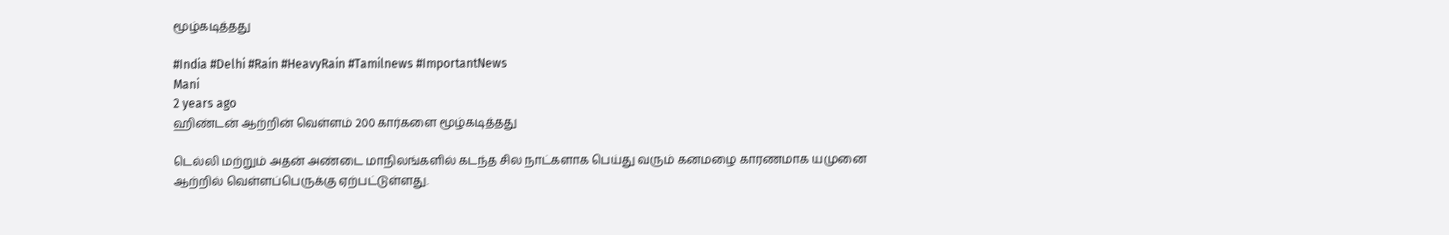மூழ்கடித்தது

#India #Delhi #Rain #HeavyRain #Tamilnews #ImportantNews
Mani
2 years ago
ஹிண்டன் ஆற்றின் வெள்ளம் 200 கார்களை மூழ்கடித்தது

டெல்லி மற்றும் அதன் அண்டை மாநிலங்களில் கடந்த சில நாட்களாக பெய்து வரும் கனமழை காரணமாக யமுனை ஆற்றில் வெள்ளப்பெருக்கு ஏற்பட்டுள்ளது.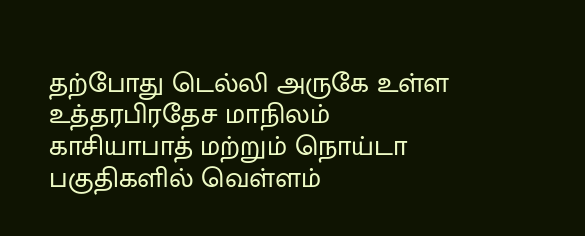தற்போது டெல்லி அருகே உள்ள உத்தரபிரதேச மாநிலம் காசியாபாத் மற்றும் நொய்டா பகுதிகளில் வெள்ளம்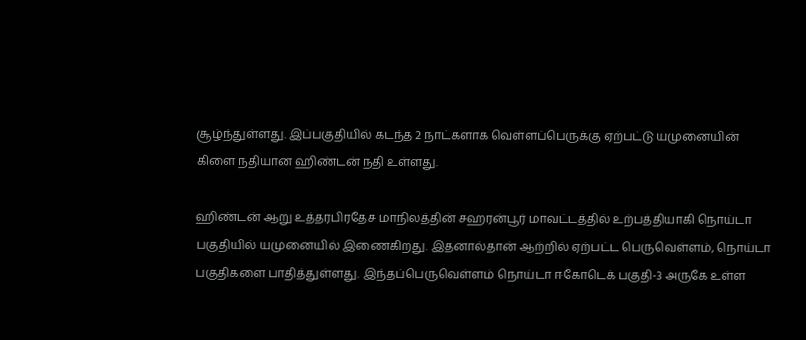சூழ்ந்துள்ளது. இப்பகுதியில் கடந்த 2 நாட்களாக வெள்ளப்பெருக்கு ஏற்பட்டு யமுனையின் கிளை நதியான ஹிண்டன் நதி உள்ளது.

ஹிண்டன் ஆறு உத்தரபிரதேச மாநிலத்தின் சஹரன்பூர் மாவட்டத்தில் உற்பத்தியாகி நொய்டா பகுதியில் யமுனையில் இணைகிறது. இதனால்தான் ஆற்றில் ஏற்பட்ட பெருவெள்ளம், நொய்டா பகுதிகளை பாதித்துள்ளது. இந்தப்பெருவெள்ளம் நொய்டா ஈகோடெக் பகுதி-3 அருகே உள்ள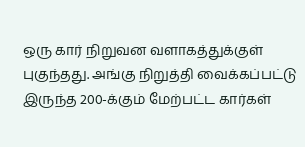ஒரு கார் நிறுவன வளாகத்துக்குள் புகுந்தது. அங்கு நிறுத்தி வைக்கப்பட்டு இருந்த 200-க்கும் மேற்பட்ட கார்கள்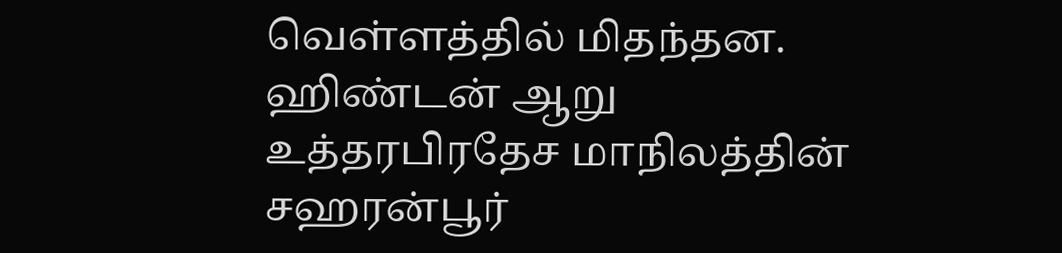வெள்ளத்தில் மிதந்தன. ஹிண்டன் ஆறு உத்தரபிரதேச மாநிலத்தின் சஹரன்பூர்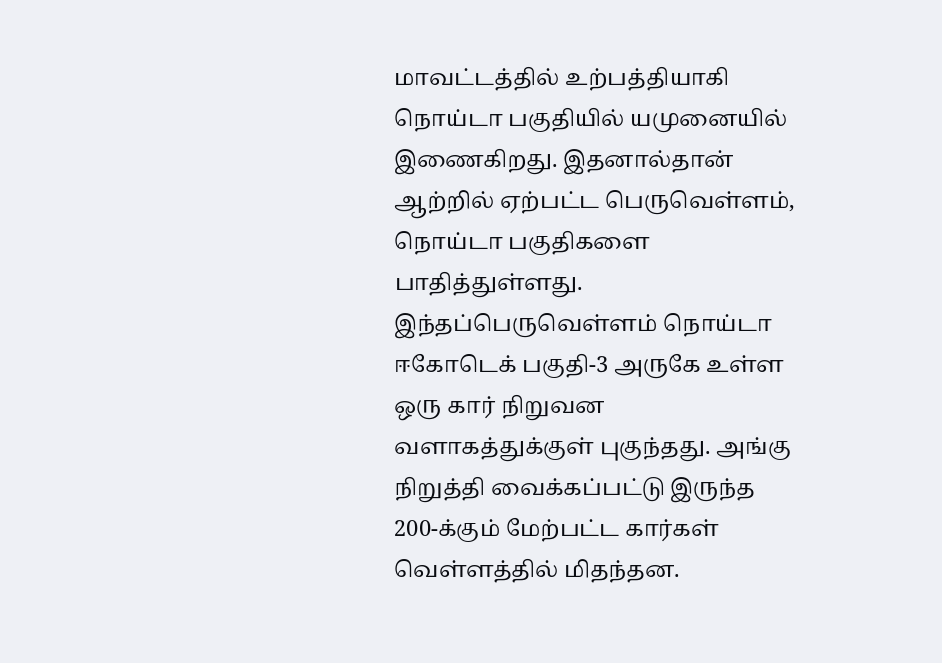மாவட்டத்தில் உற்பத்தியாகி நொய்டா பகுதியில் யமுனையில் இணைகிறது. இதனால்தான் ஆற்றில் ஏற்பட்ட பெருவெள்ளம், நொய்டா பகுதிகளை பாதித்துள்ளது. இந்தப்பெருவெள்ளம் நொய்டா ஈகோடெக் பகுதி-3 அருகே உள்ள ஒரு கார் நிறுவன வளாகத்துக்குள் புகுந்தது. அங்கு நிறுத்தி வைக்கப்பட்டு இருந்த 200-க்கும் மேற்பட்ட கார்கள் வெள்ளத்தில் மிதந்தன.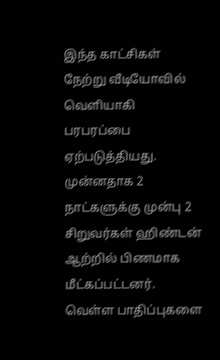இந்த காட்சிகள் நேற்று வீடியோவில் வெளியாகி பரபரப்பை ஏற்படுத்தியது. முன்னதாக 2 நாட்களுக்கு முன்பு 2 சிறுவர்கள் ஹிண்டன் ஆற்றில் பிணமாக மீட்கப்பட்டனர். வெள்ள பாதிப்புகளை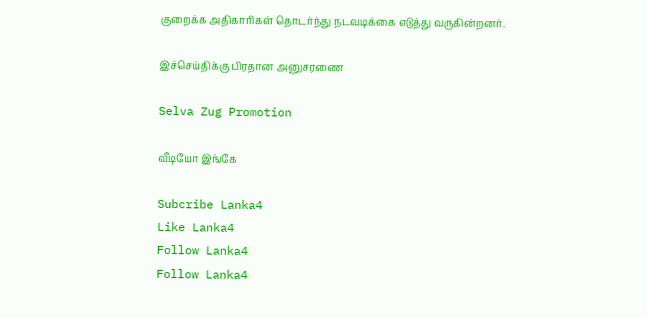குறைக்க அதிகாரிகள் தொடர்ந்து நடவடிக்கை எடுத்து வருகின்றனர்.

இச்செய்திக்கு பிரதான அனுசரணை

Selva Zug Promotion

வீடியோ இங்கே

Subcribe Lanka4
Like Lanka4
Follow Lanka4
Follow Lanka4